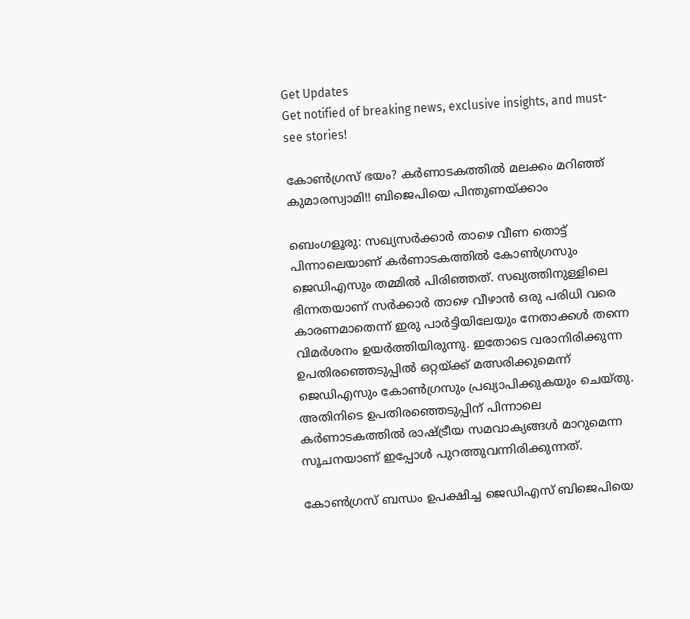Get Updates
Get notified of breaking news, exclusive insights, and must-see stories!

കോണ്‍ഗ്രസ് ഭയം? കര്‍ണാടകത്തില്‍ മലക്കം മറിഞ്ഞ് കുമാരസ്വാമി!! ബിജെപിയെ പിന്തുണയ്ക്കാം

ബെംഗളൂരു: സഖ്യസര്‍ക്കാര്‍ താഴെ വീണ തൊട്ട് പിന്നാലെയാണ് കര്‍ണാടകത്തില്‍ കോണ്‍ഗ്രസും ജെഡിഎസും തമ്മില്‍ പിരിഞ്ഞത്. സഖ്യത്തിനുള്ളിലെ ഭിന്നതയാണ് സര്‍ക്കാര്‍ താഴെ വീഴാന്‍ ഒരു പരിധി വരെ കാരണമാതെന്ന് ഇരു പാര്‍ട്ടിയിലേയും നേതാക്കള്‍ തന്നെ വിമര്‍ശനം ഉയര്‍ത്തിയിരുന്നു. ഇതോടെ വരാനിരിക്കുന്ന ഉപതിരഞ്ഞെടുപ്പില്‍ ഒറ്റയ്ക്ക് മത്സരിക്കുമെന്ന് ജെഡിഎസും കോണ്‍ഗ്രസും പ്രഖ്യാപിക്കുകയും ചെയ്തു. അതിനിടെ ഉപതിരഞ്ഞെടുപ്പിന് പിന്നാലെ കര്‍ണാടകത്തില്‍ രാഷ്ട്രീയ സമവാക്യങ്ങള്‍ മാറുമെന്ന സൂചനയാണ് ഇപ്പോള്‍ പുറത്തുവന്നിരിക്കുന്നത്.

കോണ്‍ഗ്രസ് ബന്ധം ഉപക്ഷിച്ച ജെഡിഎസ് ബിജെപിയെ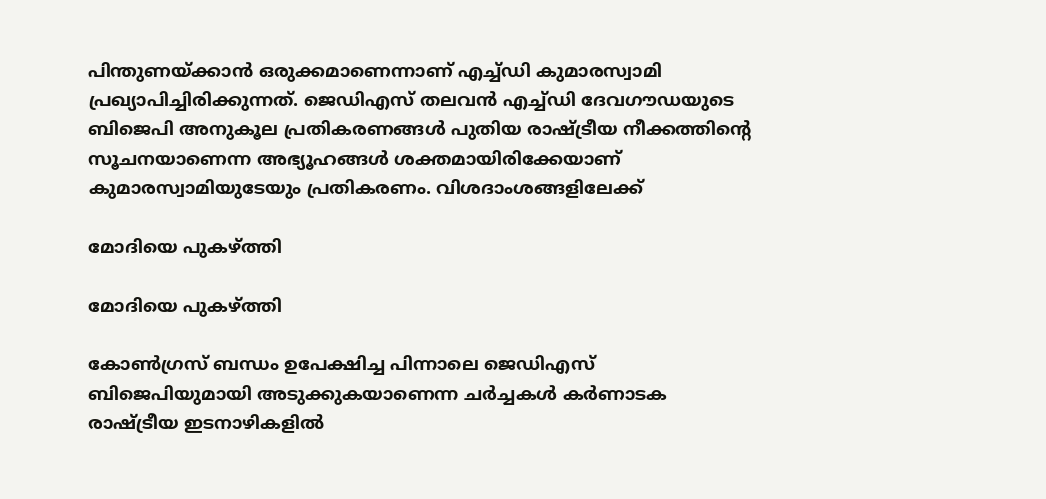പിന്തുണയ്ക്കാന്‍ ഒരുക്കമാണെന്നാണ് എച്ച്ഡി കുമാരസ്വാമി പ്രഖ്യാപിച്ചിരിക്കുന്നത്. ജെഡിഎസ് തലവന്‍ എച്ച്ഡി ദേവഗൗഡയുടെ ബിജെപി അനുകൂല പ്രതികരണങ്ങള്‍ പുതിയ രാഷ്ട്രീയ നീക്കത്തിന്‍റെ സൂചനയാണെന്ന അഭ്യൂഹങ്ങള്‍ ശക്തമായിരിക്കേയാണ് കുമാരസ്വാമിയുടേയും പ്രതികരണം. വിശദാംശങ്ങളിലേക്ക്

മോദിയെ പുകഴ്ത്തി

മോദിയെ പുകഴ്ത്തി

കോണ്‍ഗ്രസ് ബന്ധം ഉപേക്ഷിച്ച പിന്നാലെ ജെഡിഎസ് ബിജെപിയുമായി അടുക്കുകയാണെന്ന ചര്‍ച്ചകള്‍ കര്‍ണാടക രാഷ്ട്രീയ ഇടനാഴികളില്‍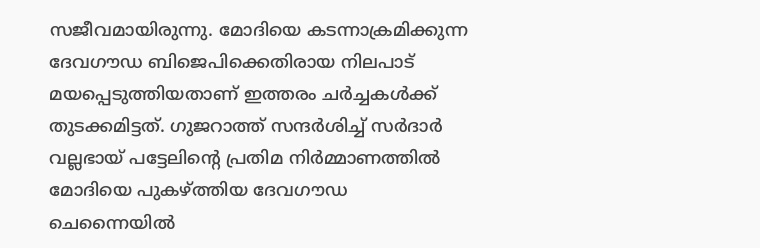സജീവമായിരുന്നു. മോദിയെ കടന്നാക്രമിക്കുന്ന ദേവഗൗഡ ബിജെപിക്കെതിരായ നിലപാട് മയപ്പെടുത്തിയതാണ് ഇത്തരം ചര്‍ച്ചകള്‍ക്ക് തുടക്കമിട്ടത്. ഗുജറാത്ത് സന്ദര്‍ശിച്ച് സര്‍ദാര്‍ വല്ലഭായ് പട്ടേലിന്‍റെ പ്രതിമ നിര്‍മ്മാണത്തില്‍ മോദിയെ പുകഴ്ത്തിയ ദേവഗൗഡ ചെന്നൈയില്‍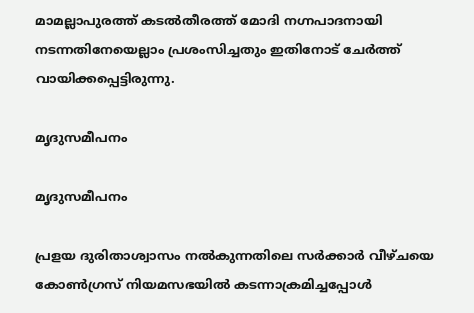മാമല്ലാപുരത്ത് കടല്‍തീരത്ത് മോദി നഗ്നപാദനായി നടന്നതിനേയെല്ലാം പ്രശംസിച്ചതും ഇതിനോട് ചേര്‍ത്ത് വായിക്കപ്പെട്ടിരുന്നു.

മൃദുസമീപനം

മൃദുസമീപനം

പ്രളയ ദുരിതാശ്വാസം നല്‍കുന്നതിലെ സര്‍ക്കാര്‍ വീഴ്ചയെ കോണ്‍ഗ്രസ് നിയമസഭയില്‍ കടന്നാക്രമിച്ചപ്പോള്‍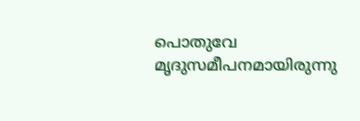പൊതുവേ മൃദുസമീപനമായിരുന്നു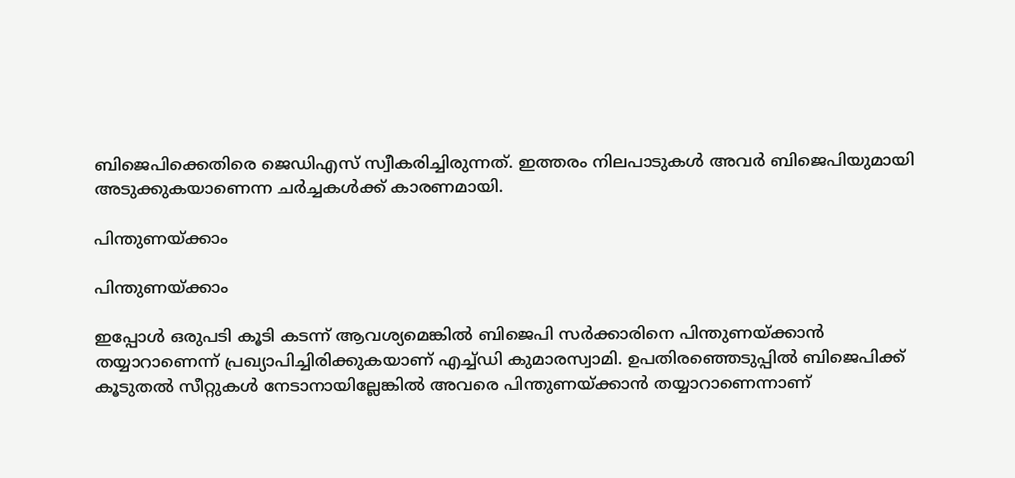ബിജെപിക്കെതിരെ ജെഡിഎസ് സ്വീകരിച്ചിരുന്നത്. ഇത്തരം നിലപാടുകള്‍ അവര്‍ ബിജെപിയുമായി അടുക്കുകയാണെന്ന ചര്‍ച്ചകള്‍ക്ക് കാരണമായി.

പിന്തുണയ്ക്കാം

പിന്തുണയ്ക്കാം

ഇപ്പോള്‍ ഒരുപടി കൂടി കടന്ന് ആവശ്യമെങ്കില്‍ ബിജെപി സര്‍ക്കാരിനെ പിന്തുണയ്ക്കാന്‍ തയ്യാറാണെന്ന് പ്രഖ്യാപിച്ചിരിക്കുകയാണ് എച്ച്ഡി കുമാരസ്വാമി. ഉപതിരഞ്ഞെടുപ്പില്‍ ബിജെപിക്ക് കൂടുതല്‍ സീറ്റുകള്‍ നേടാനായില്ലേങ്കില്‍ അവരെ പിന്തുണയ്ക്കാന്‍ തയ്യാറാണെന്നാണ്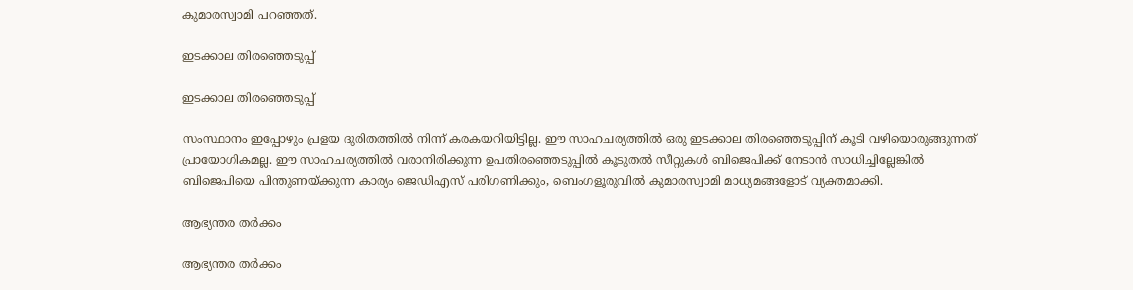കുമാരസ്വാമി പറഞ്ഞത്.

ഇടക്കാല തിരഞ്ഞെടുപ്പ്

ഇടക്കാല തിരഞ്ഞെടുപ്പ്

സംസ്ഥാനം ഇപ്പോഴും പ്രളയ ദുരിതത്തില്‍ നിന്ന് കരകയറിയിട്ടില്ല. ഈ സാഹചര്യത്തില്‍ ഒരു ഇടക്കാല തിരഞ്ഞെടുപ്പിന് കൂടി വഴിയൊരുങ്ങുന്നത് പ്രായോഗികമല്ല. ഈ സാഹചര്യത്തില്‍ വരാനിരിക്കുന്ന ഉപതിരഞ്ഞെടുപ്പില്‍ കൂടുതല്‍ സീറ്റുകള്‍ ബിജെപിക്ക് നേടാന്‍ സാധിച്ചില്ലേങ്കില്‍ ബിജെപിയെ പിന്തുണയ്ക്കുന്ന കാര്യം ജെഡിഎസ് പരിഗണിക്കും, ബെംഗളൂരുവില്‍ കുമാരസ്വാമി മാധ്യമങ്ങളോട് വ്യക്തമാക്കി.

ആഭ്യന്തര തര്‍ക്കം

ആഭ്യന്തര തര്‍ക്കം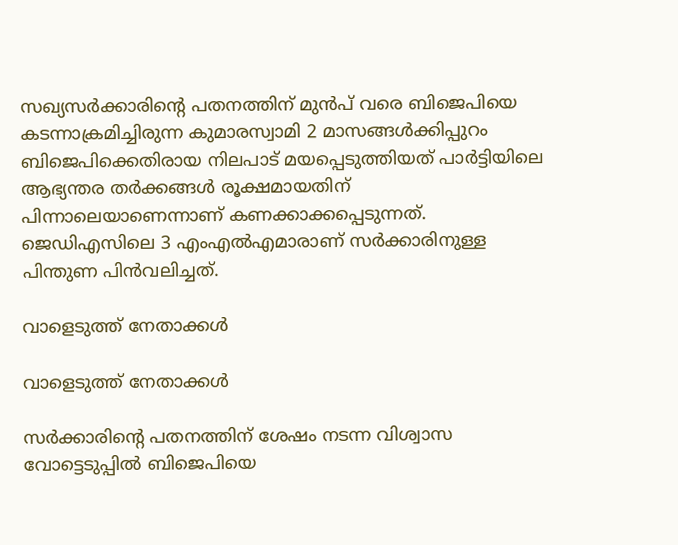സഖ്യസര്‍ക്കാരിന്‍റെ പതനത്തിന് മുന്‍പ് വരെ ബിജെപിയെ കടന്നാക്രമിച്ചിരുന്ന കുമാരസ്വാമി 2 മാസങ്ങള്‍ക്കിപ്പുറം ബിജെപിക്കെതിരായ നിലപാട് മയപ്പെടുത്തിയത് പാര്‍ട്ടിയിലെ ആഭ്യന്തര തര്‍ക്കങ്ങള്‍ രൂക്ഷമായതിന് പിന്നാലെയാണെന്നാണ് കണക്കാക്കപ്പെടുന്നത്. ജെഡിഎസിലെ 3 എംഎല്‍എമാരാണ് സര്‍ക്കാരിനുള്ള പിന്തുണ പിന്‍വലിച്ചത്.

വാളെടുത്ത് നേതാക്കള്‍

വാളെടുത്ത് നേതാക്കള്‍

സര്‍ക്കാരിന്‍റെ പതനത്തിന് ശേഷം നടന്ന വിശ്വാസ വോട്ടെടുപ്പില്‍ ബിജെപിയെ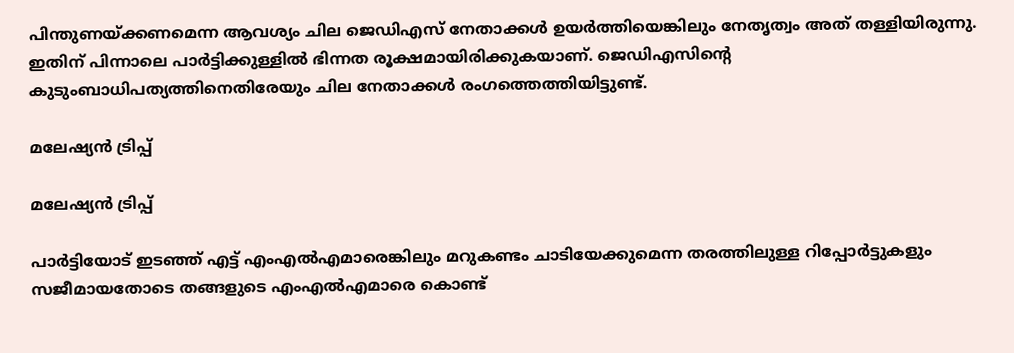പിന്തുണയ്ക്കണമെന്ന ആവശ്യം ചില ജെഡിഎസ് നേതാക്കള്‍ ഉയര്‍ത്തിയെങ്കിലും നേതൃത്വം അത് തള്ളിയിരുന്നു. ഇതിന് പിന്നാലെ പാര്‍ട്ടിക്കുള്ളില്‍ ഭിന്നത രൂക്ഷമായിരിക്കുകയാണ്. ജെഡിഎസിന്‍റെ കുടുംബാധിപത്യത്തിനെതിരേയും ചില നേതാക്കള്‍ രംഗത്തെത്തിയിട്ടുണ്ട്.

മലേഷ്യന്‍ ട്രിപ്പ്

മലേഷ്യന്‍ ട്രിപ്പ്

പാര്‍ട്ടിയോട് ഇടഞ്ഞ് എട്ട് എംഎല്‍എമാരെങ്കിലും മറുകണ്ടം ചാടിയേക്കുമെന്ന തരത്തിലുള്ള റിപ്പോര്‍ട്ടുകളും സജീമായതോടെ തങ്ങളുടെ എംഎല്‍എമാരെ കൊണ്ട്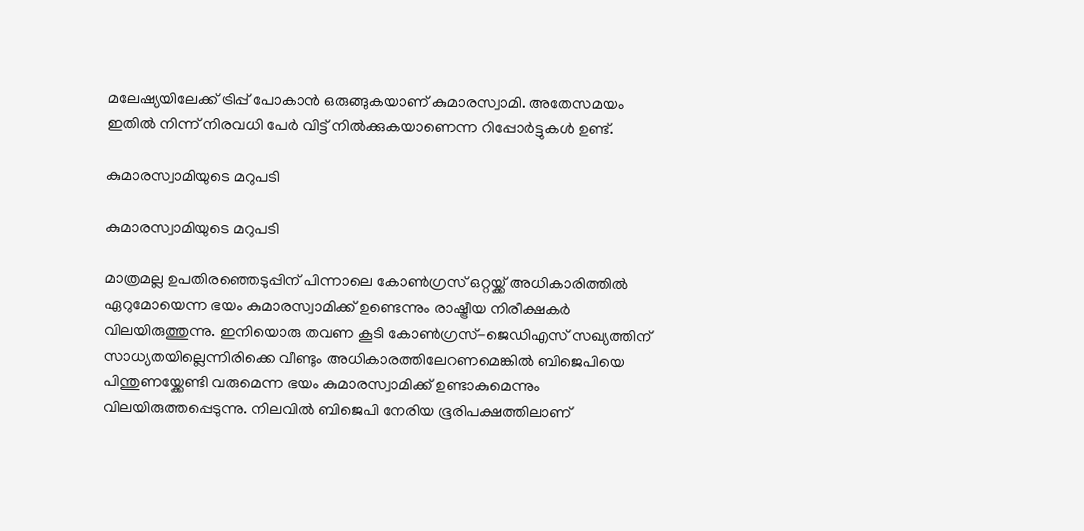മലേഷ്യയിലേക്ക് ട്രിപ്പ് പോകാന്‍ ഒരുങ്ങുകയാണ് കുമാരസ്വാമി. അതേസമയം ഇതില്‍ നിന്ന് നിരവധി പേര്‍ വിട്ട് നില്‍ക്കുകയാണെന്ന റിപ്പോര്‍ട്ടുകള്‍ ഉണ്ട്.

കുമാരസ്വാമിയുടെ മറുപടി

കുമാരസ്വാമിയുടെ മറുപടി

മാത്രമല്ല ഉപതിരഞ്ഞെടുപ്പിന് പിന്നാലെ കോണ്‍ഗ്രസ് ഒറ്റയ്ക്ക് അധികാരിത്തില്‍ ഏറുമോയെന്ന ഭയം കുമാരസ്വാമിക്ക് ഉണ്ടെന്നും രാഷ്ട്രീയ നിരീക്ഷകര്‍ വിലയിരുത്തുന്നു. ഇനിയൊരു തവണ കൂടി കോണ്‍ഗ്രസ്-ജെഡിഎസ് സഖ്യത്തിന് സാധ്യതയില്ലെന്നിരിക്കെ വീണ്ടും അധികാരത്തിലേറണമെങ്കില്‍ ബിജെപിയെ പിന്തുണയ്ക്കേണ്ടി വരുമെന്ന ഭയം കുമാരസ്വാമിക്ക് ഉണ്ടാകുമെന്നും വിലയിരുത്തപ്പെടുന്നു. നിലവില്‍ ബിജെപി നേരിയ ഭൂരിപക്ഷത്തിലാണ്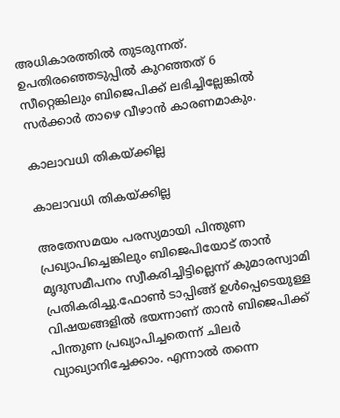അധികാരത്തില്‍ തുടരുന്നത്. ഉപതിരഞ്ഞെടുപ്പില്‍ കുറഞ്ഞത് 6 സീറ്റെങ്കിലും ബിജെപിക്ക് ലഭിച്ചില്ലേങ്കില്‍ സര്‍ക്കാര്‍ താഴെ വീഴാന്‍ കാരണമാകും.

കാലാവധി തികയ്ക്കില്ല

കാലാവധി തികയ്ക്കില്ല

അതേസമയം പരസ്യമായി പിന്തുണ പ്രഖ്യാപിച്ചെങ്കിലും ബിജെപിയോട് താന്‍ മൃദുസമീപനം സ്വീകരിച്ചിട്ടില്ലെന്ന് കുമാരസ്വാമി പ്രതികരിച്ചു.ഫോണ്‍ ടാപ്പിങ്ങ് ഉള്‍പ്പെടെയുള്ള വിഷയങ്ങളില്‍ ഭയന്നാണ് താന്‍ ബിജെപിക്ക് പിന്തുണ പ്രഖ്യാപിച്ചതെന്ന് ചിലര്‍ വ്യാഖ്യാനിച്ചേക്കാം. എന്നാല്‍ തന്നെ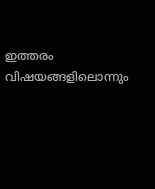ഇത്തരം വിഷയങ്ങളിലൊന്നും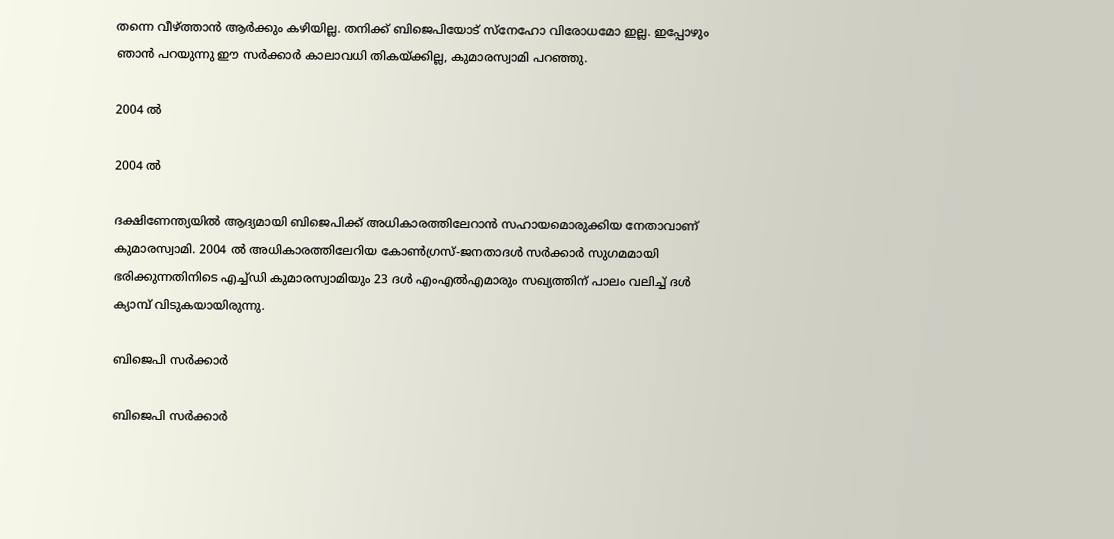തന്നെ വീഴ്ത്താന്‍ ആര്‍ക്കും കഴിയില്ല. തനിക്ക് ബിജെപിയോട് സ്നേഹോ വിരോധമോ ഇല്ല. ഇപ്പോഴും ഞാന്‍ പറയുന്നു ഈ സര്‍ക്കാര്‍ കാലാവധി തികയ്ക്കില്ല, കുമാരസ്വാമി പറഞ്ഞു.

2004 ല്‍

2004 ല്‍

ദക്ഷിണേന്ത്യയില്‍ ആദ്യമായി ബിജെപിക്ക് അധികാരത്തിലേറാന്‍ സഹായമൊരുക്കിയ നേതാവാണ് കുമാരസ്വാമി. 2004 ല്‍ അധികാരത്തിലേറിയ കോണ്‍ഗ്രസ്-ജനതാദള്‍ സര്‍ക്കാര്‍ സുഗമമായി ഭരിക്കുന്നതിനിടെ എച്ച്ഡി കുമാരസ്വാമിയും 23 ദള്‍ എംഎല്‍എമാരും സഖ്യത്തിന് പാലം വലിച്ച് ദള്‍ ക്യാമ്പ് വിടുകയായിരുന്നു.

ബിജെപി സര്‍ക്കാര്‍

ബിജെപി സര്‍ക്കാര്‍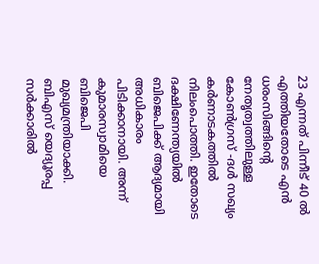23 എന്നത് പിന്നീട് 40 ല്‍ എത്തിയതോടെ എന്‍ ധരംസിങ്ങിന്‍റെ നേതൃത്വത്തിലുള്ള കോണ്‍ഗ്രസ് -ദള്‍ സഖ്യം കര്‍ണാടകത്തില്‍ നിലംപൊത്തി. ഇതോടെ ദക്ഷിണേന്ത്യയില്‍ ബിജെപിക്ക് ആദ്യമായി അധികാരം പിടിക്കാനായി. അന്ന് കുമാരസ്വാമിയെ ബിജെപി മുഖ്യമന്ത്രിയാക്കി. ബിഎസ് യെദ്യൂരപ്പ സര്‍ക്കാരില്‍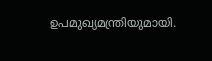ഉപമുഖ്യമന്ത്രിയുമായി.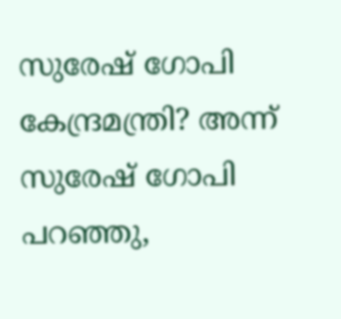സുരേഷ് ഗോപി കേന്ദ്രമന്ത്രി? അന്ന് സുരേഷ് ഗോപി പറഞ്ഞു,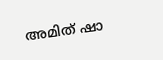അമിത് ഷാ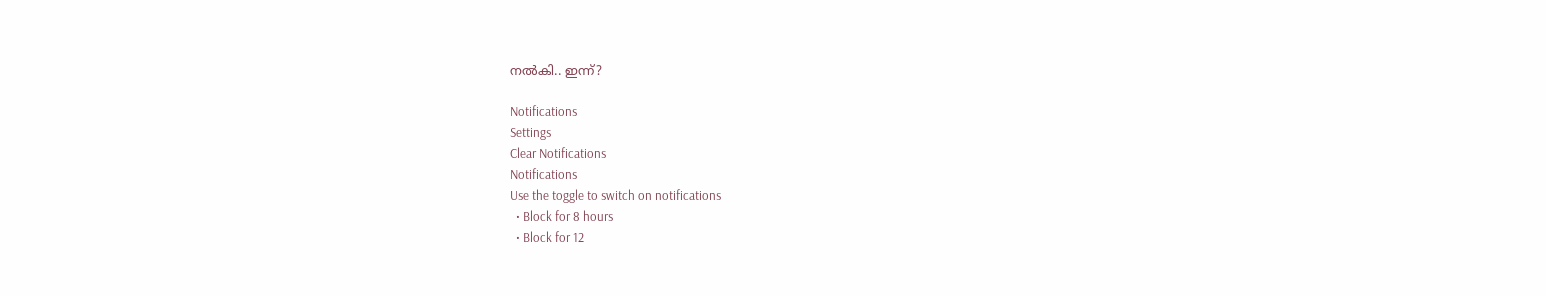നല്‍കി.. ഇന്ന്?

Notifications
Settings
Clear Notifications
Notifications
Use the toggle to switch on notifications
  • Block for 8 hours
  • Block for 12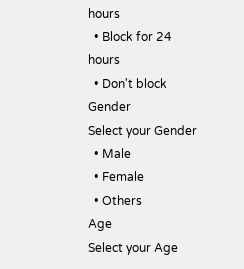hours
  • Block for 24 hours
  • Don't block
Gender
Select your Gender
  • Male
  • Female
  • Others
Age
Select your Age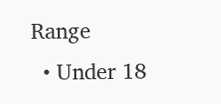Range
  • Under 18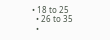• 18 to 25
  • 26 to 35
  •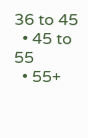36 to 45
  • 45 to 55
  • 55+